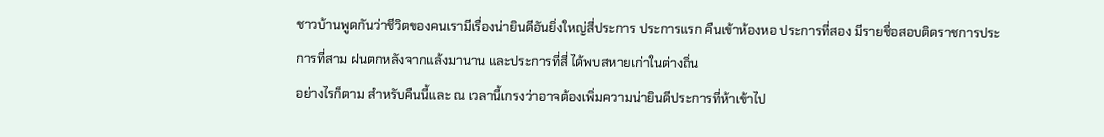ชาวบ้านพูดกันว่าชีวิตของคนเรามีเรื่องน่ายินดีอันยิ่งใหญ่สี่ประการ ประการแรก คืนเข้าห้องหอ ประการที่สอง มีรายชื่อสอบติดราชการประการที่สาม ฝนตกหลังจากแล้งมานาน และประการที่สี่ ได้พบสหายเก่าในต่างถิ่น
อย่างไรก็ตาม สำหรับคืนนี้และ ณ เวลานี้เกรงว่าอาจต้องเพิ่มความน่ายินดีประการที่ห้าเข้าไป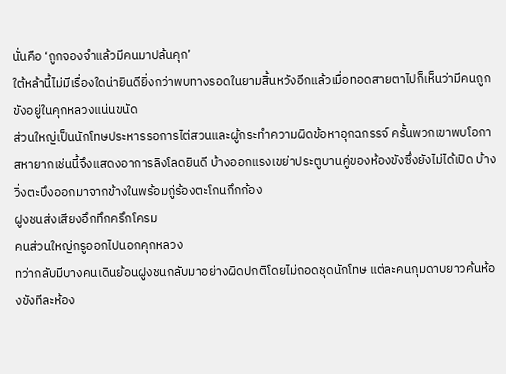นั่นคือ ‘ถูกจองจำแล้วมีคนมาปล้นคุก’
ใต้หล้านี้ไม่มีเรื่องใดน่ายินดียิ่งกว่าพบทางรอดในยามสิ้นหวังอีกแล้วเมื่อทอดสายตาไปก็เห็นว่ามีคนถูกขังอยู่ในคุกหลวงแน่นขนัด
ส่วนใหญ่เป็นนักโทษประหารรอการไต่สวนและผู้กระทำความผิดข้อหาอุกฉกรรจ์ ครั้นพวกเขาพบโอกาสหายากเช่นนี้จึงแสดงอาการลิงโลดยินดี บ้างออกแรงเขย่าประตูบานคู่ของห้องขังซึ่งยังไม่ได้เปิด บ้างวิ่งตะบึงออกมาจากข้างในพร้อมกู่ร้องตะโกนกึกก้อง
ฝูงชนส่งเสียงอึกทึกครึกโครม
คนส่วนใหญ่กรูออกไปนอกคุกหลวง
ทว่ากลับมีบางคนเดินย้อนฝูงชนกลับมาอย่างผิดปกติโดยไม่ถอดชุดนักโทษ แต่ละคนกุมดาบยาวค้นห้องขังทีละห้อง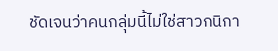ชัดเจนว่าคนกลุ่มนี้ไม่ใช่สาวกนิกา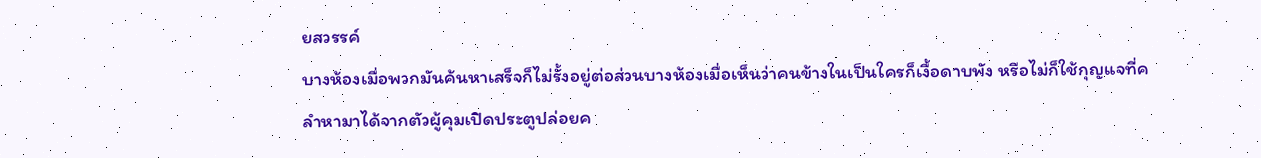ยสวรรค์
บางห้องเมื่อพวกมันค้นหาเสร็จก็ไม่รั้งอยู่ต่อส่วนบางห้องเมื่อเห็นว่าคนข้างในเป็นใครก็เงื้อดาบพัง หรือไม่ก็ใช้กุญแจที่คลำหามาได้จากตัวผู้คุมเปิดประตูปล่อยค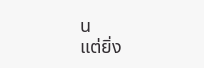น
แต่ยิ่ง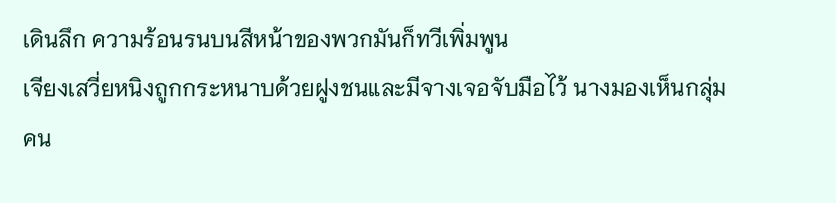เดินลึก ความร้อนรนบนสีหน้าของพวกมันก็ทวีเพิ่มพูน
เจียงเสวี่ยหนิงถูกกระหนาบด้วยฝูงชนและมีจางเจอจับมือไว้ นางมองเห็นกลุ่มคน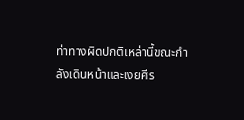ท่าทางผิดปกติเหล่านี้ขณะกำลังเดินหน้าและเงยศีร